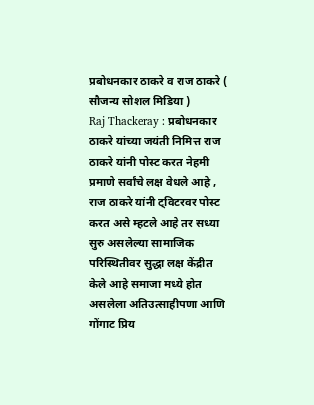प्रबोधनकार ठाकरे व राज ठाकरे ( सौजन्य सोशल मिडिया )
Raj Thackeray : प्रबोधनकार ठाकरे यांच्या जयंती निमित्त राज ठाकरे यांनी पोस्ट करत नेहमी प्रमाणे सर्वांचे लक्ष वेधले आहे , राज ठाकरे यांनी ट्विटरवर पोस्ट करत असे म्हटले आहे तर सध्या सुरु असलेल्या सामाजिक परिस्थितीवर सुद्धा लक्ष केंद्रीत केले आहे समाजा मध्ये होत असलेला अतिउत्साहीपणा आणि गोंगाट प्रिय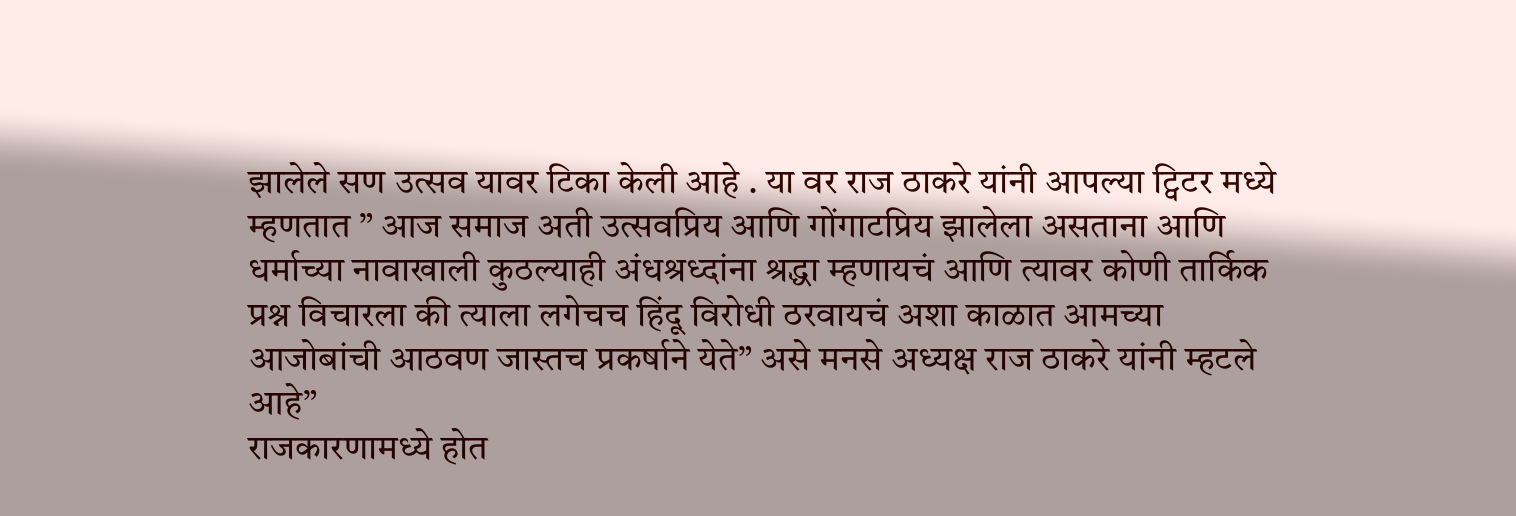झालेले सण उत्सव यावर टिका केली आहे . या वर राज ठाकरे यांनी आपल्या ट्विटर मध्ये म्हणतात ” आज समाज अती उत्सवप्रिय आणि गोंगाटप्रिय झालेला असताना आणि धर्माच्या नावाखाली कुठल्याही अंधश्रध्दांना श्रद्धा म्हणायचं आणि त्यावर कोणी तार्किक प्रश्न विचारला की त्याला लगेचच हिंदू विरोधी ठरवायचं अशा काळात आमच्या आजोबांची आठवण जास्तच प्रकर्षाने येते” असे मनसे अध्यक्ष राज ठाकरे यांनी म्हटले आहे”
राजकारणामध्ये होत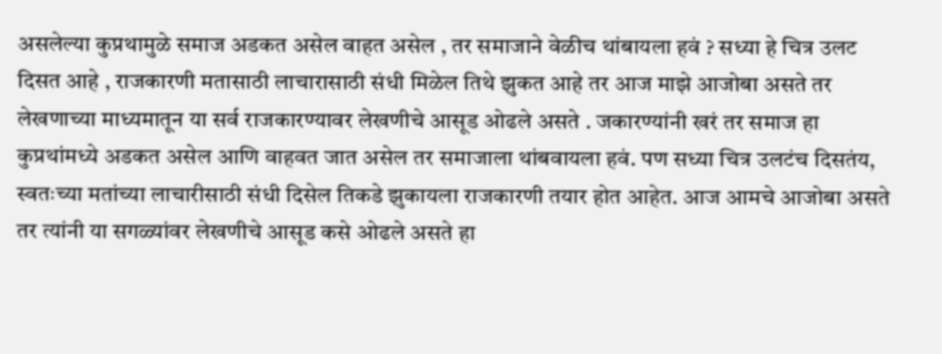असलेल्या कुप्रथामुळे समाज अडकत असेल वाहत असेल , तर समाजाने वेळीच थांबायला हवं ? सध्या हे चित्र उलट दिसत आहे , राजकारणी मतासाठी लाचारासाठी संधी मिळेल तिथे झुकत आहे तर आज माझे आजोबा असते तर लेखणाच्या माध्यमातून या सर्व राजकारण्यावर लेखणीचे आसूड ओढले असते . जकारण्यांनी खरं तर समाज हा कुप्रथांमध्ये अडकत असेल आणि वाहवत जात असेल तर समाजाला थांबवायला हवं. पण सध्या चित्र उलटंच दिसतंय, स्वतःच्या मतांच्या लाचारीसाठी संधी दिसेल तिकडे झुकायला राजकारणी तयार होत आहेत. आज आमचे आजोबा असते तर त्यांनी या सगळ्यांवर लेखणीचे आसूड कसे ओढले असते हा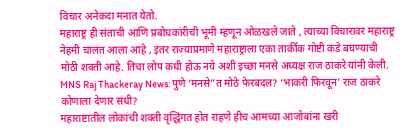विचार अनेकदा मनात येतो.
महाराष्ट्र ही संताची आणि प्रबोधकांरीची भूमी म्हणून ओळखले जाते , त्याच्या विचारावर महाराष्ट्र नेहमी चालत आला आहे , इतर राज्याप्रमाणे महाराष्ट्राला एका तार्कीक गोष्टी कडे बघण्याची मोठी शक्ती आहे. तिचा लोप कधी होऊ नये अशी इच्छा मनसे अध्यक्ष राज ठाकरे यांनी केली.
MNS Raj Thackeray News: पुणे ‘मनसे”त मोठे फेरबदल? ‘भाकरी फिरवून’ राज ठाकरे कोणाला देणार संधी?
महाराष्टातील लोकांची शक्ती वृद्धिंगत होत राहणे हीच आमच्या आजोबांना खरी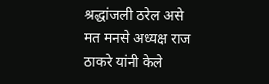श्रद्धांजली ठरेल असे मत मनसे अध्यक्ष राज ठाकरे यांनी केले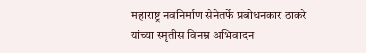महाराष्ट्र नवनिर्माण सेनेतर्फे प्रबोधनकार ठाकरे यांच्या स्मृतीस विनम्र अभिवादन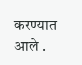करण्यात आले .